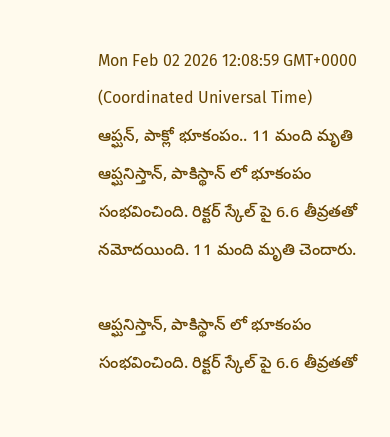Mon Feb 02 2026 12:08:59 GMT+0000 (Coordinated Universal Time)
ఆప్ఘన్, పాక్లో భూకంపం.. 11 మంది మృతి
ఆప్ఘనిస్తాన్, పాకిస్థాన్ లో భూకంపం సంభవించింది. రిక్టర్ స్కేల్ పై 6.6 తీవ్రతతో నమోదయింది. 11 మంది మృతి చెందారు.

ఆప్ఘనిస్తాన్, పాకిస్థాన్ లో భూకంపం సంభవించింది. రిక్టర్ స్కేల్ పై 6.6 తీవ్రతతో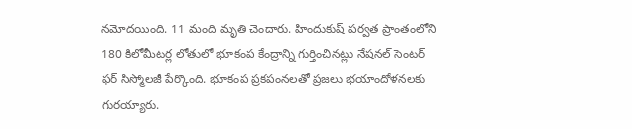నమోదయింది. 11 మంది మృతి చెందారు. హిందుకుష్ పర్వత ప్రాంతంలోని 180 కిలోమీటర్ల లోతులో భూకంప కేంద్రాన్ని గుర్తించినట్లు నేషనల్ సెంటర్ ఫర్ సిస్మోలజీ పేర్కొంది. భూకంప ప్రకపంనలతో ప్రజలు భయాందోళనలకు గురయ్యారు.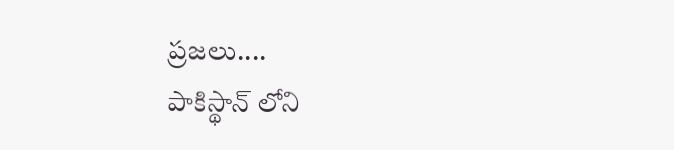ప్రజలు....
పాకిస్థాన్ లోని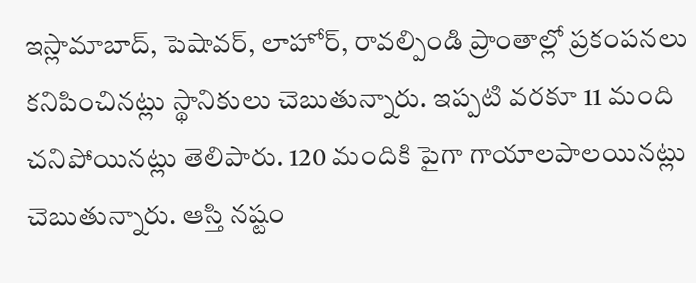ఇస్లామాబాద్, పెషావర్, లాహోర్, రావల్పిండి ప్రాంతాల్లో ప్రకంపనలు కనిపించినట్లు స్థానికులు చెబుతున్నారు. ఇప్పటి వరకూ 11 మంది చనిపోయినట్లు తెలిపారు. 120 మందికి పైగా గాయాలపాలయినట్లు చెబుతున్నారు. ఆస్తి నష్టం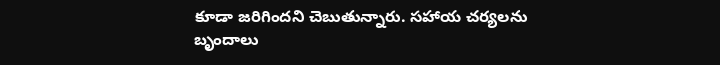కూడా జరిగిందని చెబుతున్నారు. సహాయ చర్యలను బృందాలు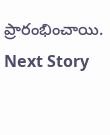ప్రారంభించాయి.
Next Story